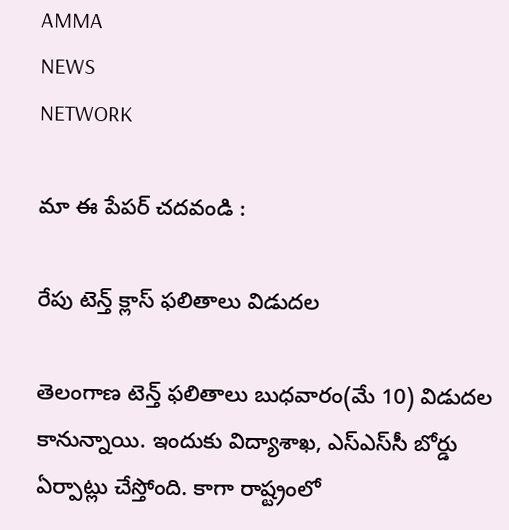AMMA
NEWS
NETWORK

మా ఈ పేపర్ చదవండి :

రేపు టెన్త్‌ క్లాస్‌ ఫలితాలు విడుదల

తెలంగాణ టెన్త్ ఫలితాలు బుధవారం(మే 10) విడుదల కానున్నాయి. ఇందుకు విద్యాశాఖ, ఎస్‌ఎస్‌సీ బోర్డు ఏర్పాట్లు చేస్తోంది. కాగా రాష్ట్రంలో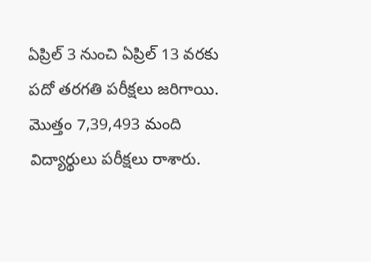ఏప్రిల్ 3 నుంచి ఏప్రిల్ 13 వరకు పదో తరగతి పరీక్షలు జరిగాయి. మొత్తం 7,39,493 మంది విద్యార్థులు పరీక్షలు రాశారు.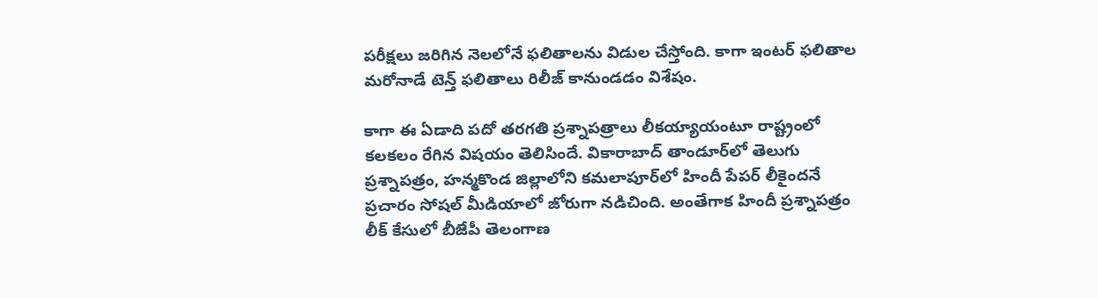పరీక్షలు జరిగిన నెలలోనే ఫలితాలను విడుల చేస్తోంది. కాగా ఇంటర్‌ ఫలితాల మరోనాడే టెన్త్‌ ఫలితాలు రిలీజ్‌ కానుండడం విశేషం.

కాగా ఈ ఏడాది పదో తరగతి ప్రశ్నాపత్రాలు లీకయ్యాయంటూ రాష్ట్రంలో కలకలం రేగిన విషయం తెలిసిందే. వికారాబాద్‌ తాండూర్‌లో తెలుగు ప్రశ్నాపత్రం, హన్మకొండ జిల్లాలోని కమలాపూర్‌లో హిందీ పేపర్ లీకైందనే ప్రచారం సోషల్‌ మీడియాలో జోరుగా నడిచింది. అంతేగాక హిందీ ప్రశ్నాపత్రం లీక్ కేసులో బీజేపీ తెలంగాణ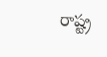రాష్ట్ర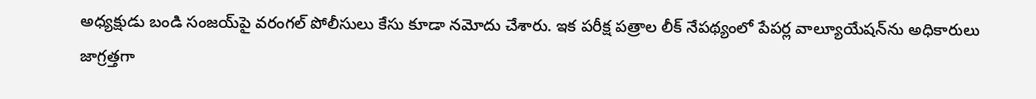అధ్యక్షుడు బండి సంజయ్‌పై వరంగల్ పోలీసులు కేసు కూడా నమోదు చేశారు. ఇక పరీక్ష పత్రాల లీక్‌ నేపథ్యంలో పేపర్ల వాల్యూయేషన్‌ను అధికారులు జాగ్రత్తగా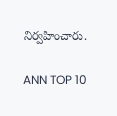నిర్వహించారు.

ANN TOP 10